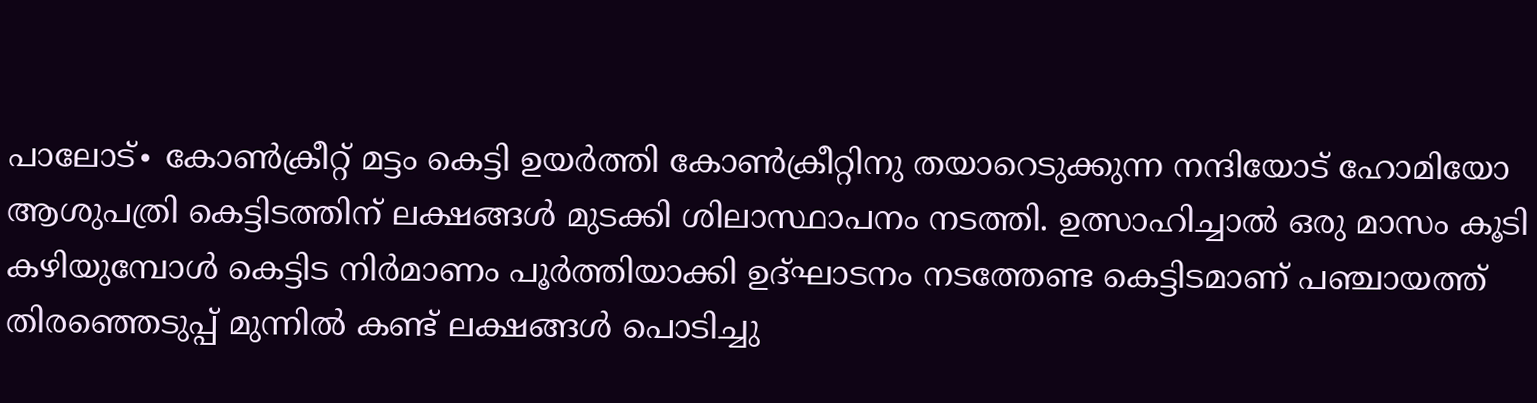പാലോട്∙ കോൺക്രീറ്റ് മട്ടം കെട്ടി ഉയർത്തി കോൺക്രീറ്റിനു തയാറെടുക്കുന്ന നന്ദിയോട് ഹോമിയോ ആശുപത്രി കെട്ടിടത്തിന് ലക്ഷങ്ങൾ മുടക്കി ശിലാസ്ഥാപനം നടത്തി. ഉത്സാഹിച്ചാൽ ഒരു മാസം കൂടി കഴിയുമ്പോൾ കെട്ടിട നിർമാണം പൂർത്തിയാക്കി ഉദ്ഘാടനം നടത്തേണ്ട കെട്ടിടമാണ് പഞ്ചായത്ത് തിരഞ്ഞെടുപ്പ് മുന്നിൽ കണ്ട് ലക്ഷങ്ങൾ പൊടിച്ചു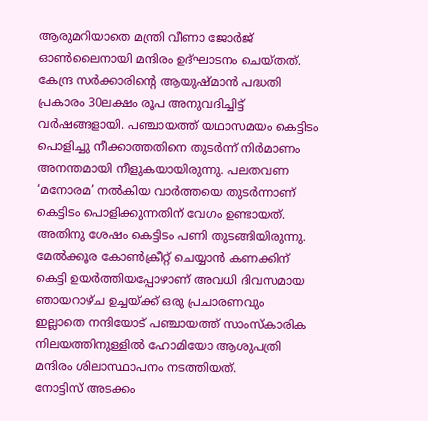ആരുമറിയാതെ മന്ത്രി വീണാ ജോർജ് ഓൺലൈനായി മന്ദിരം ഉദ്ഘാടനം ചെയ്തത്.
കേന്ദ്ര സർക്കാരിന്റെ ആയുഷ്മാൻ പദ്ധതി പ്രകാരം 30ലക്ഷം രൂപ അനുവദിച്ചിട്ട് വർഷങ്ങളായി. പഞ്ചായത്ത് യഥാസമയം കെട്ടിടം പൊളിച്ചു നീക്കാത്തതിനെ തുടർന്ന് നിർമാണം അനന്തമായി നീളുകയായിരുന്നു. പലതവണ ‘മനോരമ’ നൽകിയ വാർത്തയെ തുടർന്നാണ് കെട്ടിടം പൊളിക്കുന്നതിന് വേഗം ഉണ്ടായത്. അതിനു ശേഷം കെട്ടിടം പണി തുടങ്ങിയിരുന്നു. മേൽക്കൂര കോൺക്രീറ്റ് ചെയ്യാൻ കണക്കിന് കെട്ടി ഉയർത്തിയപ്പോഴാണ് അവധി ദിവസമായ ഞായറാഴ്ച ഉച്ചയ്ക്ക് ഒരു പ്രചാരണവും ഇല്ലാതെ നന്ദിയോട് പഞ്ചായത്ത് സാംസ്കാരിക നിലയത്തിനുള്ളിൽ ഹോമിയോ ആശുപത്രി മന്ദിരം ശിലാസ്ഥാപനം നടത്തിയത്.
നോട്ടിസ് അടക്കം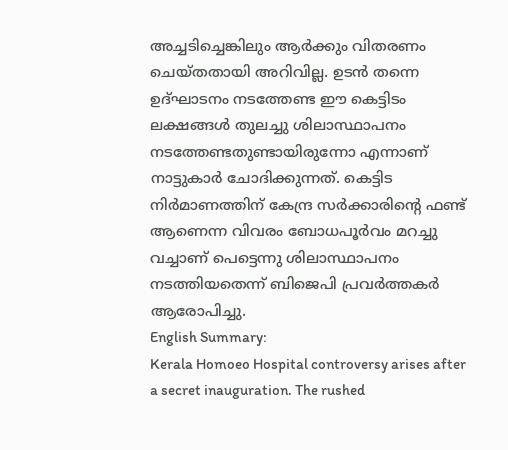അച്ചടിച്ചെങ്കിലും ആർക്കും വിതരണം ചെയ്തതായി അറിവില്ല. ഉടൻ തന്നെ ഉദ്ഘാടനം നടത്തേണ്ട ഈ കെട്ടിടം ലക്ഷങ്ങൾ തുലച്ചു ശിലാസ്ഥാപനം നടത്തേണ്ടതുണ്ടായിരുന്നോ എന്നാണ് നാട്ടുകാർ ചോദിക്കുന്നത്. കെട്ടിട നിർമാണത്തിന് കേന്ദ്ര സർക്കാരിന്റെ ഫണ്ട് ആണെന്ന വിവരം ബോധപൂർവം മറച്ചു വച്ചാണ് പെട്ടെന്നു ശിലാസ്ഥാപനം നടത്തിയതെന്ന് ബിജെപി പ്രവർത്തകർ ആരോപിച്ചു.
English Summary:
Kerala Homoeo Hospital controversy arises after a secret inauguration. The rushed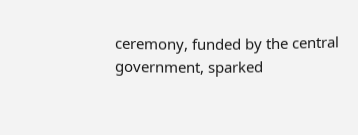ceremony, funded by the central government, sparked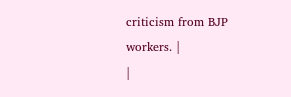criticism from BJP workers. |
|